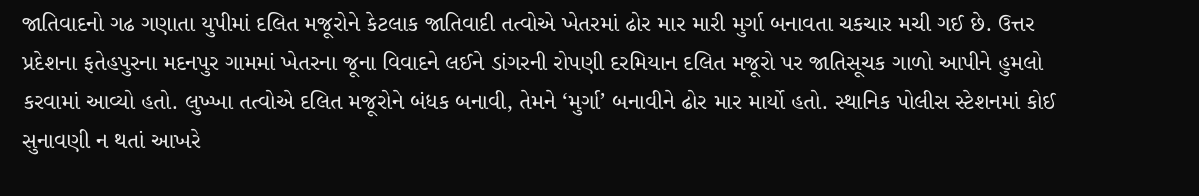જાતિવાદનો ગઢ ગણાતા યુપીમાં દલિત મજૂરોને કેટલાક જાતિવાદી તત્વોએ ખેતરમાં ઢોર માર મારી મુર્ગા બનાવતા ચકચાર મચી ગઈ છે. ઉત્તર પ્રદેશના ફતેહપુરના મદનપુર ગામમાં ખેતરના જૂના વિવાદને લઈને ડાંગરની રોપણી દરમિયાન દલિત મજૂરો પર જાતિસૂચક ગાળો આપીને હુમલો કરવામાં આવ્યો હતો. લુખ્ખા તત્વોએ દલિત મજૂરોને બંધક બનાવી, તેમને ‘મુર્ગા’ બનાવીને ઢોર માર માર્યો હતો. સ્થાનિક પોલીસ સ્ટેશનમાં કોઈ સુનાવણી ન થતાં આખરે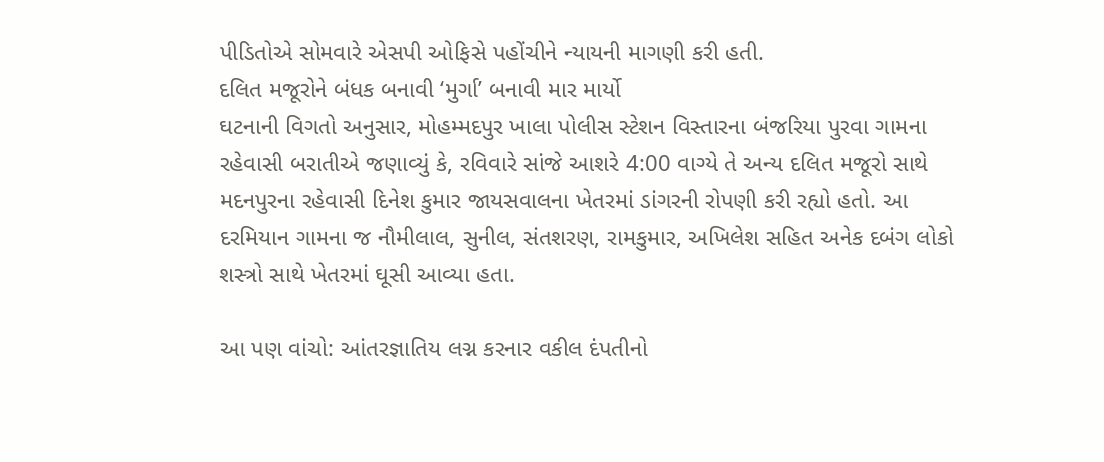પીડિતોએ સોમવારે એસપી ઓફિસે પહોંચીને ન્યાયની માગણી કરી હતી.
દલિત મજૂરોને બંધક બનાવી ‘મુર્ગા’ બનાવી માર માર્યો
ઘટનાની વિગતો અનુસાર, મોહમ્મદપુર ખાલા પોલીસ સ્ટેશન વિસ્તારના બંજરિયા પુરવા ગામના રહેવાસી બરાતીએ જણાવ્યું કે, રવિવારે સાંજે આશરે 4:00 વાગ્યે તે અન્ય દલિત મજૂરો સાથે મદનપુરના રહેવાસી દિનેશ કુમાર જાયસવાલના ખેતરમાં ડાંગરની રોપણી કરી રહ્યો હતો. આ દરમિયાન ગામના જ નૌમીલાલ, સુનીલ, સંતશરણ, રામકુમાર, અખિલેશ સહિત અનેક દબંગ લોકો શસ્ત્રો સાથે ખેતરમાં ઘૂસી આવ્યા હતા.

આ પણ વાંચો: આંતરજ્ઞાતિય લગ્ન કરનાર વકીલ દંપતીનો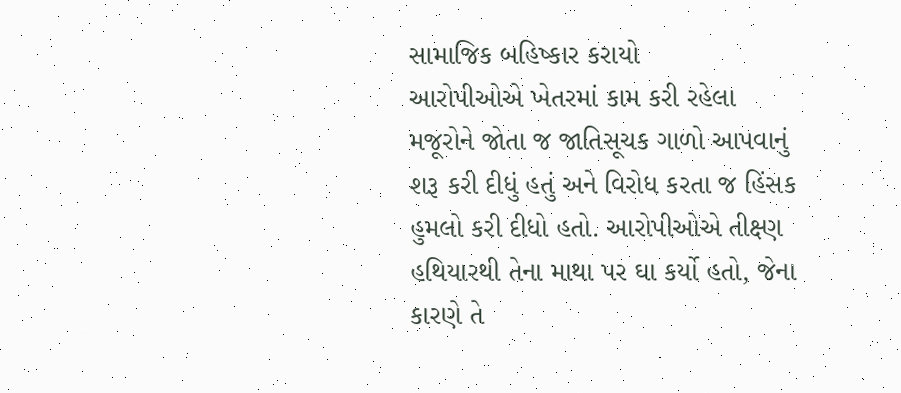સામાજિક બહિષ્કાર કરાયો
આરોપીઓએ ખેતરમાં કામ કરી રહેલા મજૂરોને જોતા જ જાતિસૂચક ગાળો આપવાનું શરૂ કરી દીધું હતું અને વિરોધ કરતા જ હિંસક હુમલો કરી દીધો હતો. આરોપીઓએ તીક્ષ્ણ હથિયારથી તેના માથા પર ઘા કર્યો હતો, જેના કારણે તે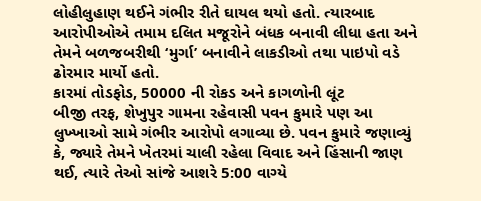લોહીલુહાણ થઈને ગંભીર રીતે ઘાયલ થયો હતો. ત્યારબાદ આરોપીઓએ તમામ દલિત મજૂરોને બંધક બનાવી લીધા હતા અને તેમને બળજબરીથી ‘મુર્ગા’ બનાવીને લાકડીઓ તથા પાઇપો વડે ઢોરમાર માર્યો હતો.
કારમાં તોડફોડ, 50000 ની રોકડ અને કાગળોની લૂંટ
બીજી તરફ, શેખુપુર ગામના રહેવાસી પવન કુમારે પણ આ લુખ્ખાઓ સામે ગંભીર આરોપો લગાવ્યા છે. પવન કુમારે જણાવ્યું કે, જ્યારે તેમને ખેતરમાં ચાલી રહેલા વિવાદ અને હિંસાની જાણ થઈ, ત્યારે તેઓ સાંજે આશરે 5:00 વાગ્યે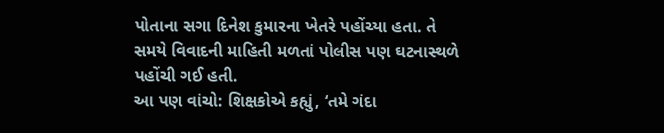પોતાના સગા દિનેશ કુમારના ખેતરે પહોંચ્યા હતા. તે સમયે વિવાદની માહિતી મળતાં પોલીસ પણ ઘટનાસ્થળે પહોંચી ગઈ હતી.
આ પણ વાંચો: શિક્ષકોએ કહ્યું, ‘તમે ગંદા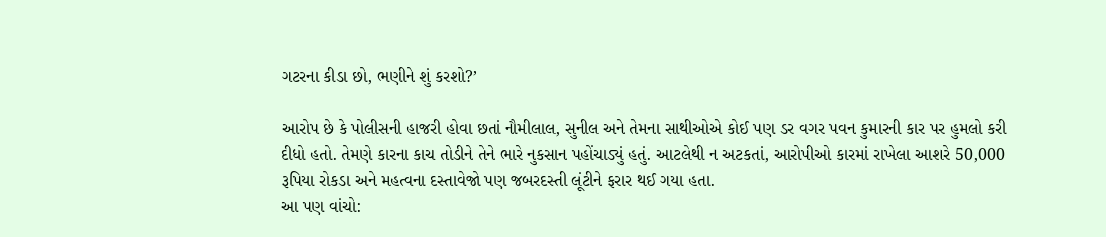ગટરના કીડા છો, ભણીને શું કરશો?’

આરોપ છે કે પોલીસની હાજરી હોવા છતાં નૌમીલાલ, સુનીલ અને તેમના સાથીઓએ કોઈ પણ ડર વગર પવન કુમારની કાર પર હુમલો કરી દીધો હતો. તેમણે કારના કાચ તોડીને તેને ભારે નુકસાન પહોંચાડ્યું હતું. આટલેથી ન અટકતાં, આરોપીઓ કારમાં રાખેલા આશરે 50,000 રૂપિયા રોકડા અને મહત્વના દસ્તાવેજો પણ જબરદસ્તી લૂંટીને ફરાર થઈ ગયા હતા.
આ પણ વાંચો: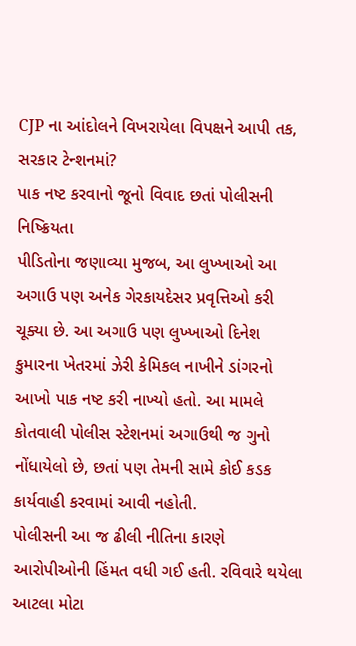CJP ના આંદોલને વિખરાયેલા વિપક્ષને આપી તક, સરકાર ટેન્શનમાં?
પાક નષ્ટ કરવાનો જૂનો વિવાદ છતાં પોલીસની નિષ્ક્રિયતા
પીડિતોના જણાવ્યા મુજબ, આ લુખ્ખાઓ આ અગાઉ પણ અનેક ગેરકાયદેસર પ્રવૃત્તિઓ કરી ચૂક્યા છે. આ અગાઉ પણ લુખ્ખાઓ દિનેશ કુમારના ખેતરમાં ઝેરી કેમિકલ નાખીને ડાંગરનો આખો પાક નષ્ટ કરી નાખ્યો હતો. આ મામલે કોતવાલી પોલીસ સ્ટેશનમાં અગાઉથી જ ગુનો નોંધાયેલો છે, છતાં પણ તેમની સામે કોઈ કડક કાર્યવાહી કરવામાં આવી નહોતી.
પોલીસની આ જ ઢીલી નીતિના કારણે આરોપીઓની હિંમત વધી ગઈ હતી. રવિવારે થયેલા આટલા મોટા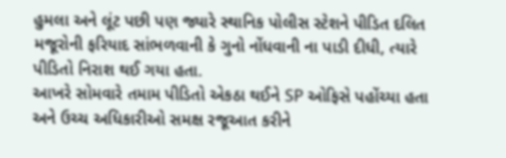હુમલા અને લૂંટ પછી પણ જ્યારે સ્થાનિક પોલીસ સ્ટેશને પીડિત દલિત મજૂરોની ફરિયાદ સાંભળવાની કે ગુનો નોંધવાની ના પાડી દીધી, ત્યારે પીડિતો નિરાશ થઈ ગયા હતા.
આખરે સોમવારે તમામ પીડિતો એકઠા થઈને SP ઓફિસે પહોંચ્યા હતા અને ઉચ્ચ અધિકારીઓ સમક્ષ રજૂઆત કરીને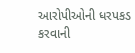આરોપીઓની ધરપકડ કરવાની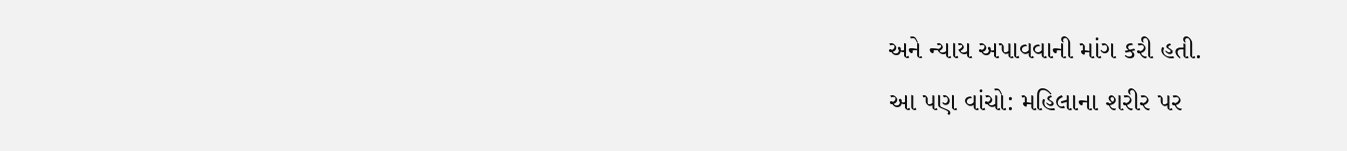અને ન્યાય અપાવવાની માંગ કરી હતી.
આ પણ વાંચો: મહિલાના શરીર પર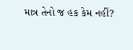માત્ર તેનો જ હક કેમ નહીં?